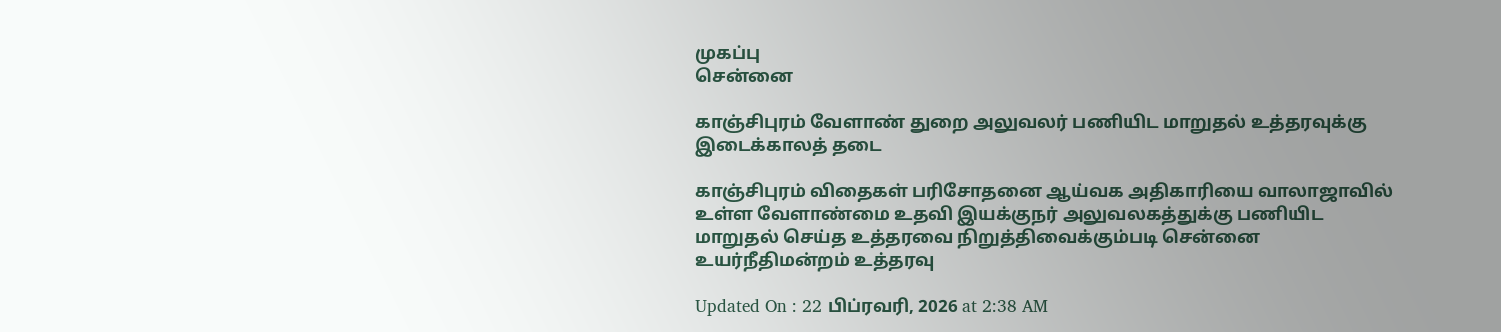முகப்பு
சென்னை

காஞ்சிபுரம் வேளாண் துறை அலுவலர் பணியிட மாறுதல் உத்தரவுக்கு இடைக்காலத் தடை

காஞ்சிபுரம் விதைகள் பரிசோதனை ஆய்வக அதிகாரியை வாலாஜாவில் உள்ள வேளாண்மை உதவி இயக்குநர் அலுவலகத்துக்கு பணியிட மாறுதல் செய்த உத்தரவை நிறுத்திவைக்கும்படி சென்னை உயர்நீதிமன்றம் உத்தரவு

Updated On : 22 பிப்ரவரி, 2026 at 2:38 AM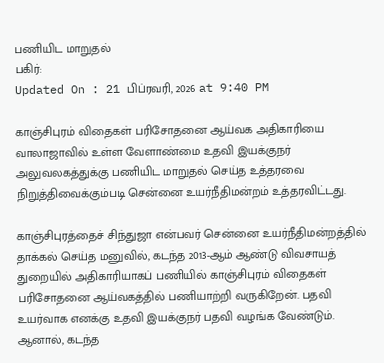பணியிட மாறுதல்
பகிர்:
Updated On : 21 பிப்ரவரி, 2026 at 9:40 PM

காஞ்சிபுரம் விதைகள் பரிசோதனை ஆய்வக அதிகாரியை வாலாஜாவில் உள்ள வேளாண்மை உதவி இயக்குநர் அலுவலகத்துக்கு பணியிட மாறுதல் செய்த உத்தரவை நிறுத்திவைக்கும்படி சென்னை உயர்நீதிமன்றம் உத்தரவிட்டது.

காஞ்சிபுரத்தைச் சிந்துஜா என்பவர் சென்னை உயர்நீதிமன்றத்தில் தாக்கல் செய்த மனுவில், கடந்த 2013-ஆம் ஆண்டு விவசாயத் துறையில் அதிகாரியாகப் பணியில் காஞ்சிபுரம் விதைகள் பரிசோதனை ஆய்வகத்தில் பணியாற்றி வருகிறேன். பதவி உயர்வாக எனக்கு உதவி இயக்குநர் பதவி வழங்க வேண்டும். ஆனால், கடந்த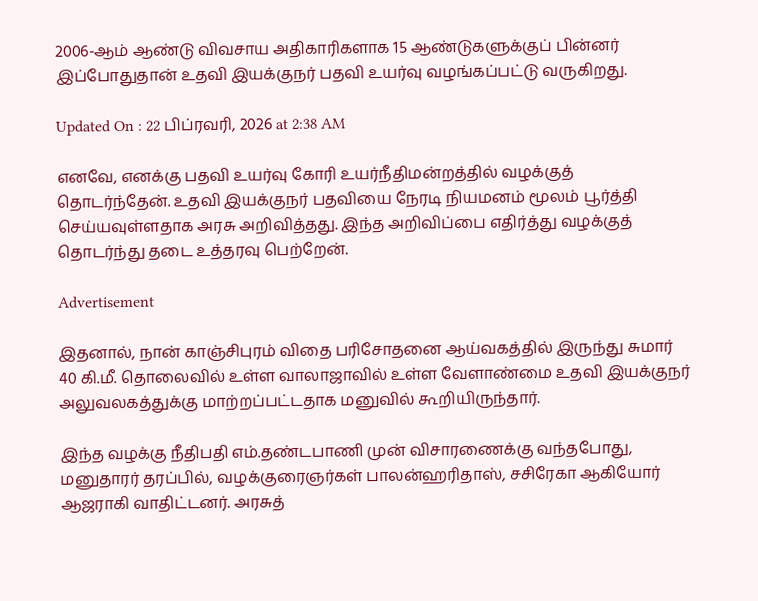2006-ஆம் ஆண்டு விவசாய அதிகாரிகளாக 15 ஆண்டுகளுக்குப் பின்னர் இப்போதுதான் உதவி இயக்குநர் பதவி உயர்வு வழங்கப்பட்டு வருகிறது.

Updated On : 22 பிப்ரவரி, 2026 at 2:38 AM

எனவே, எனக்கு பதவி உயர்வு கோரி உயர்நீதிமன்றத்தில் வழக்குத் தொடர்ந்தேன். உதவி இயக்குநர் பதவியை நேரடி நியமனம் மூலம் பூர்த்தி செய்யவுள்ளதாக அரசு அறிவித்தது. இந்த அறிவிப்பை எதிர்த்து வழக்குத் தொடர்ந்து தடை உத்தரவு பெற்றேன்.

Advertisement

இதனால், நான் காஞ்சிபுரம் விதை பரிசோதனை ஆய்வகத்தில் இருந்து சுமார் 40 கி.மீ. தொலைவில் உள்ள வாலாஜாவில் உள்ள வேளாண்மை உதவி இயக்குநர் அலுவலகத்துக்கு மாற்றப்பட்டதாக மனுவில் கூறியிருந்தார்.

இந்த வழக்கு நீதிபதி எம்.தண்டபாணி முன் விசாரணைக்கு வந்தபோது, மனுதாரர் தரப்பில், வழக்குரைஞர்கள் பாலன்ஹரிதாஸ், சசிரேகா ஆகியோர் ஆஜராகி வாதிட்டனர். அரசுத்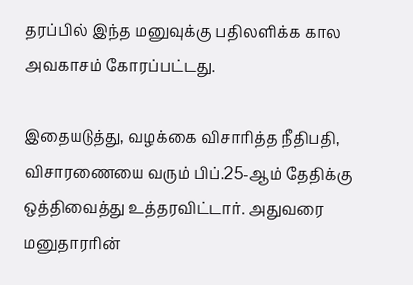தரப்பில் இந்த மனுவுக்கு பதிலளிக்க கால அவகாசம் கோரப்பட்டது.

இதையடுத்து, வழக்கை விசாரித்த நீதிபதி, விசாரணையை வரும் பிப்.25-ஆம் தேதிக்கு ஒத்திவைத்து உத்தரவிட்டார். அதுவரை மனுதாரரின்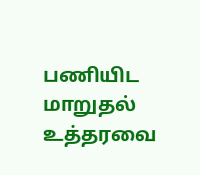பணியிட மாறுதல் உத்தரவை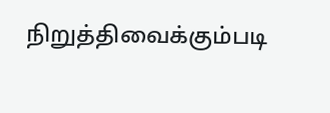நிறுத்திவைக்கும்படி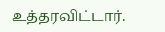உத்தரவிட்டார்.